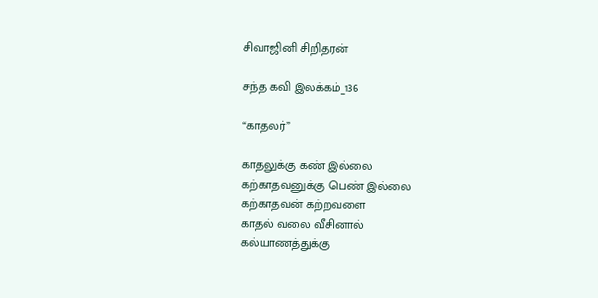சிவாஜினி சிறிதரன்

சந்த கவி இலக்கம்_136

“காதலர்”

காதலுக்கு கண் இல்லை
கற்காதவனுக்கு பெண் இல்லை
கற்காதவன் கற்றவளை
காதல் வலை வீசினால்
கல்யாணத்துக்கு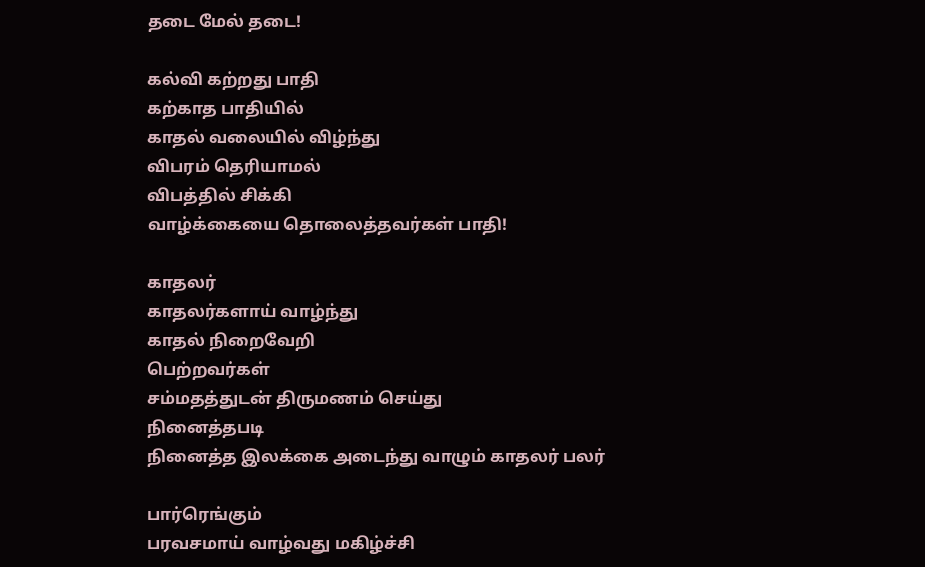தடை மேல் தடை!

கல்வி கற்றது பாதி
கற்காத பாதியில்
காதல் வலையில் விழ்ந்து
விபரம் தெரியாமல்
விபத்தில் சிக்கி
வாழ்க்கையை தொலைத்தவர்கள் பாதி!

காதலர்
காதலர்களாய் வாழ்ந்து
காதல் நிறைவேறி
பெற்றவர்கள்
சம்மதத்துடன் திருமணம் செய்து
நினைத்தபடி
நினைத்த இலக்கை அடைந்து வாழும் காதலர் பலர்

பார்ரெங்கும்
பரவசமாய் வாழ்வது மகிழ்ச்சி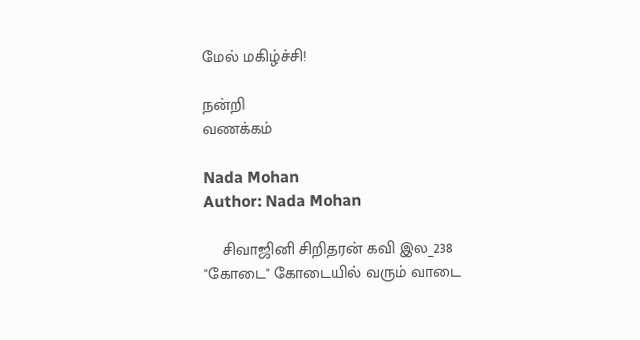மேல் மகிழ்ச்சி!

நன்றி
வணக்கம்

Nada Mohan
Author: Nada Mohan

    சிவாஜினி சிறிதரன் கவி இல_238 "கோடை" கோடையில் வரும் வாடை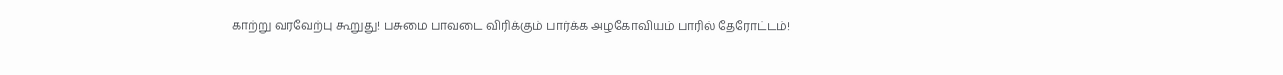காற்று வரவேற்பு கூறுது! பசுமை பாவடை விரிக்கும் பார்க்க அழகோவியம் பாரில் தேரோட்டம்!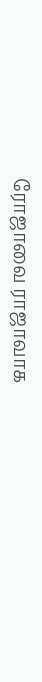ரோஜாவை ராஜாவாக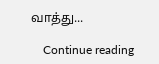வாத்து...

    Continue reading